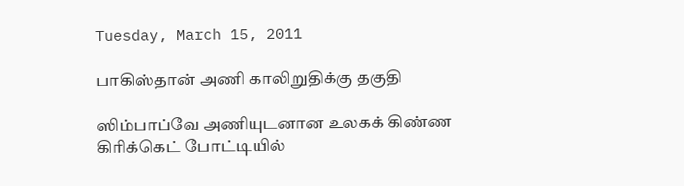Tuesday, March 15, 2011

பாகிஸ்தான் அணி காலிறுதிக்கு தகுதி

ஸிம்பாப்வே அணியுடனான உலகக் கிண்ண கிரிக்கெட் போட்டியில்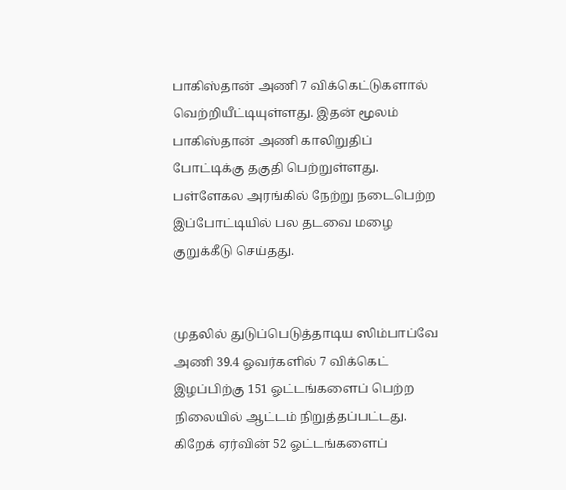பாகிஸ்தான் அணி 7 விக்கெட்டுகளால் வெற்றியீட்டியுள்ளது. இதன் மூலம் பாகிஸ்தான் அணி காலிறுதிப் போட்டிக்கு தகுதி பெற்றுள்ளது.
பள்ளேகல அரங்கில் நேற்று நடைபெற்ற இப்போட்டியில் பல தடவை மழை குறுக்கீடு செய்தது.


முதலில் துடுப்பெடுத்தாடிய ஸிம்பாப்வே அணி 39.4 ஓவர்களில் 7 விக்கெட் இழப்பிற்கு 151 ஓட்டங்களைப் பெற்ற நிலையில் ஆட்டம் நிறுத்தப்பட்டது. கிறேக் ஏர்வின் 52 ஓட்டங்களைப்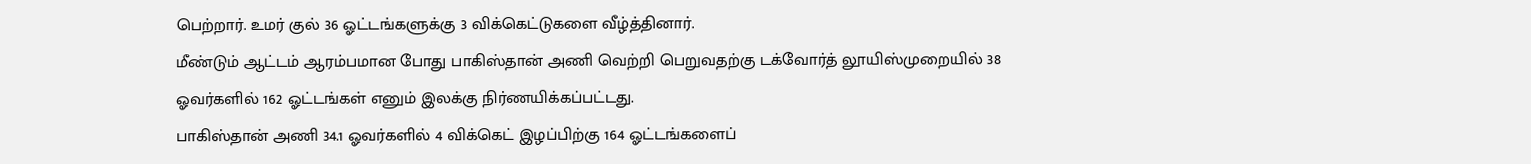பெற்றார். உமர் குல் 36 ஓட்டங்களுக்கு 3 விக்கெட்டுகளை வீழ்த்தினார்.
மீண்டும் ஆட்டம் ஆரம்பமான போது பாகிஸ்தான் அணி வெற்றி பெறுவதற்கு டக்வோர்த் லூயிஸ்முறையில் 38 ஓவர்களில் 162 ஓட்டங்கள் எனும் இலக்கு நிர்ணயிக்கப்பட்டது.
பாகிஸ்தான் அணி 34.1 ஓவர்களில் 4 விக்கெட் இழப்பிற்கு 164 ஓட்டங்களைப்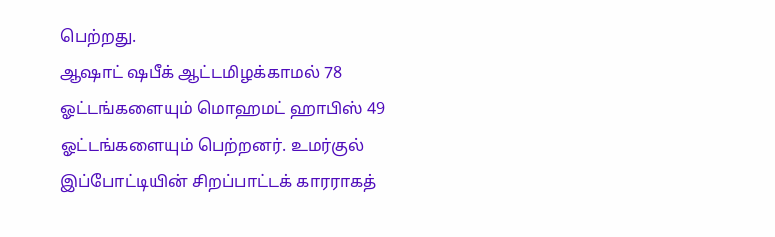பெற்றது.
ஆஷாட் ஷபீக் ஆட்டமிழக்காமல் 78 ஓட்டங்களையும் மொஹமட் ஹாபிஸ் 49 ஓட்டங்களையும் பெற்றனர். உமர்குல் இப்போட்டியின் சிறப்பாட்டக் காரராகத்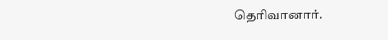தெரிவானார்.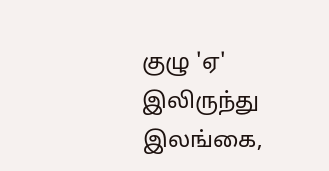குழு 'ஏ' இலிருந்து இலங்கை,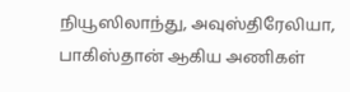நியூஸிலாந்து, அவுஸ்திரேலியா, பாகிஸ்தான் ஆகிய அணிகள்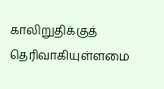காலிறுதிக்குத் தெரிவாகியுள்ளமை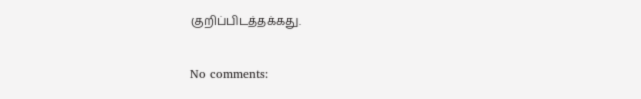குறிப்பிடத்தக்கது.

No comments: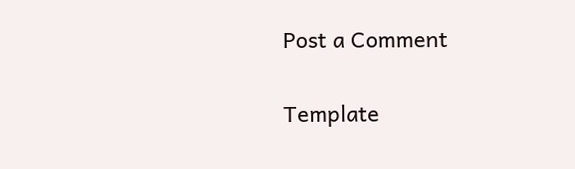Post a Comment

Template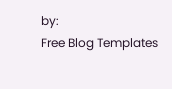by:
Free Blog Templates